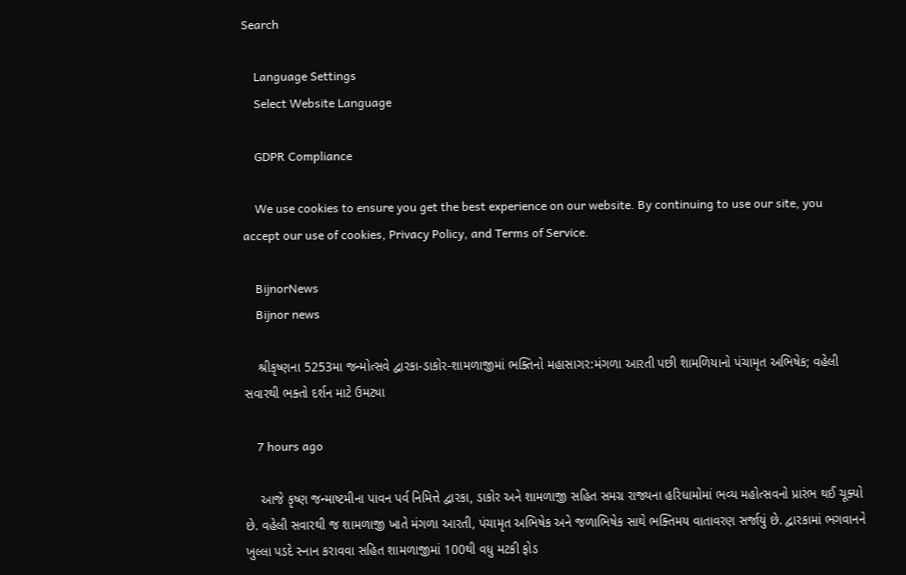Search

    Language Settings
    Select Website Language

    GDPR Compliance

    We use cookies to ensure you get the best experience on our website. By continuing to use our site, you accept our use of cookies, Privacy Policy, and Terms of Service.

    BijnorNews
    Bijnor news

    શ્રીકૃષ્ણના 5253મા જન્મોત્સવે દ્વારકા-ડાકોર-શામળાજીમાં ભક્તિનો મહાસાગર:મંગળા આરતી પછી શામળિયાનો પંચામૃત અભિષેક; વહેલી સવારથી ભક્તો દર્શન માટે ઉમટ્યા

    7 hours ago

    આજે કૃષ્ણ જન્માષ્ટમીના પાવન પર્વ નિમિત્તે દ્વારકા, ડાકોર અને શામળાજી સહિત સમગ્ર રાજ્યના હરિધામોમાં ભવ્ય મહોત્સવનો પ્રારંભ થઈ ચૂક્યો છે. વહેલી સવારથી જ શામળાજી ખાતે મંગળા આરતી, પંચામૃત અભિષેક અને જળાભિષેક સાથે ભક્તિમય વાતાવરણ સર્જાયું છે. દ્વારકામાં ભગવાનને ખુલ્લા પડદે સ્નાન કરાવવા સહિત શામળાજીમાં 100થી વધુ મટકી ફોડ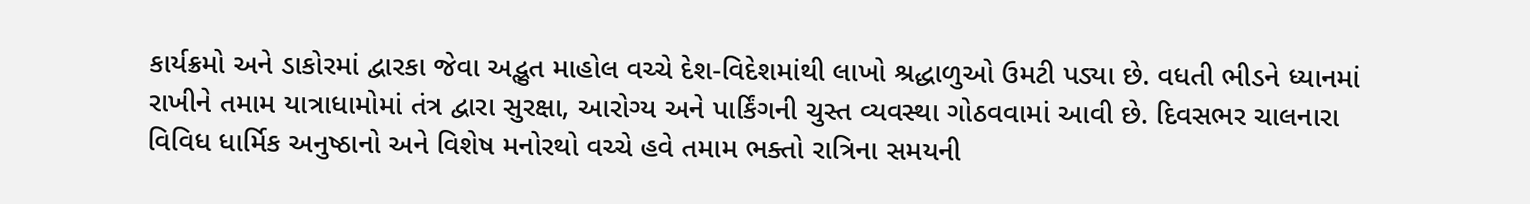કાર્યક્રમો અને ડાકોરમાં દ્વારકા જેવા અદ્ભુત માહોલ વચ્ચે દેશ-વિદેશમાંથી લાખો શ્રદ્ધાળુઓ ઉમટી પડ્યા છે. વધતી ભીડને ધ્યાનમાં રાખીને તમામ યાત્રાધામોમાં તંત્ર દ્વારા સુરક્ષા, આરોગ્ય અને પાર્કિંગની ચુસ્ત વ્યવસ્થા ગોઠવવામાં આવી છે. દિવસભર ચાલનારા વિવિધ ધાર્મિક અનુષ્ઠાનો અને વિશેષ મનોરથો વચ્ચે હવે તમામ ભક્તો રાત્રિના સમયની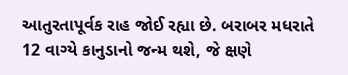આતુરતાપૂર્વક રાહ જોઈ રહ્યા છે. બરાબર મધરાતે 12 વાગ્યે કાનુડાનો જન્મ થશે, જે ક્ષણે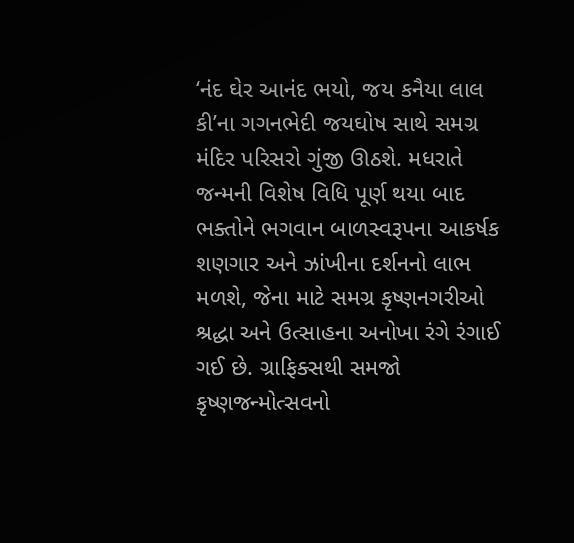‘નંદ ઘેર આનંદ ભયો, જય કનૈયા લાલ કી’ના ગગનભેદી જયઘોષ સાથે સમગ્ર મંદિર પરિસરો ગુંજી ઊઠશે. મધરાતે જન્મની વિશેષ વિધિ પૂર્ણ થયા બાદ ભક્તોને ભગવાન બાળસ્વરૂપના આકર્ષક શણગાર અને ઝાંખીના દર્શનનો લાભ મળશે, જેના માટે સમગ્ર કૃષ્ણનગરીઓ શ્રદ્ધા અને ઉત્સાહના અનોખા રંગે રંગાઈ ગઈ છે. ગ્રાફિક્સથી સમજો કૃષ્ણજન્મોત્સવનો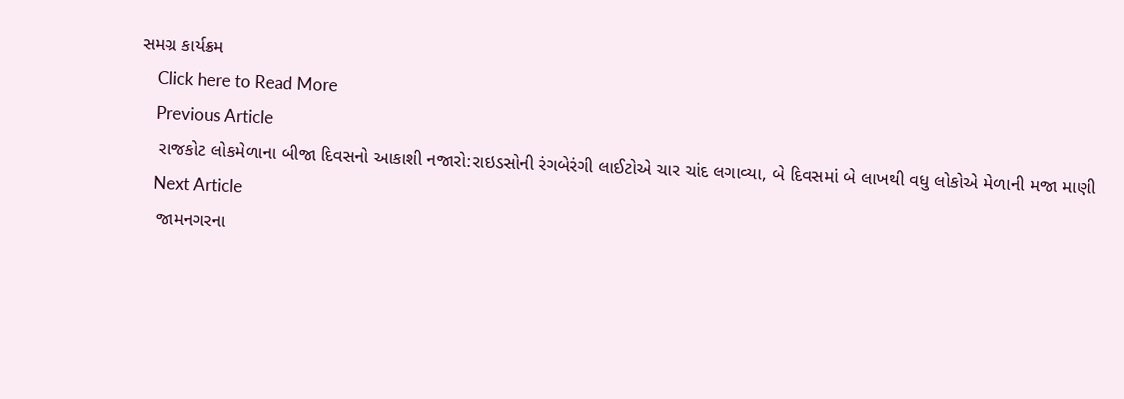સમગ્ર કાર્યક્રમ
    Click here to Read More
    Previous Article
    રાજકોટ લોકમેળાના બીજા દિવસનો આકાશી નજારો:રાઇડસોની રંગબેરંગી લાઈટોએ ચાર ચાંદ લગાવ્યા, બે દિવસમાં બે લાખથી વધુ લોકોએ મેળાની મજા માણી
    Next Article
    જામનગરના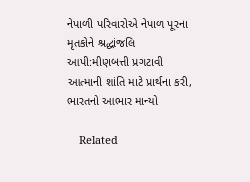નેપાળી પરિવારોએ નેપાળ પૂરના મૃતકોને શ્રદ્ધાંજલિ આપી:મીણબત્તી પ્રગટાવી આત્માની શાંતિ માટે પ્રાર્થના કરી, ભારતનો આભાર માન્યો

    Related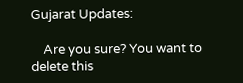Gujarat Updates:

    Are you sure? You want to delete this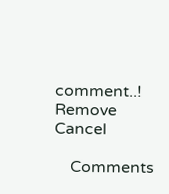comment..! Remove Cancel

    Comments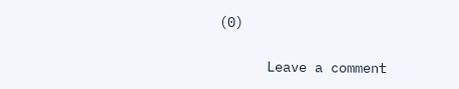(0)

      Leave a comment